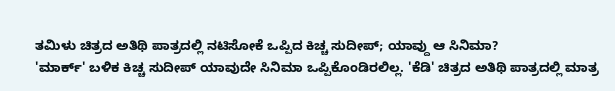ತಮಿಳು ಚಿತ್ರದ ಅತಿಥಿ ಪಾತ್ರದಲ್ಲಿ ನಟಿಸೋಕೆ ಒಪ್ಪಿದ ಕಿಚ್ಚ ಸುದೀಪ್; ಯಾವ್ದು ಆ ಸಿನಿಮಾ?
'ಮಾರ್ಕ್' ಬಳಿಕ ಕಿಚ್ಚ ಸುದೀಪ್ ಯಾವುದೇ ಸಿನಿಮಾ ಒಪ್ಪಿಕೊಂಡಿರಲಿಲ್ಲ. 'ಕೆಡಿ' ಚಿತ್ರದ ಅತಿಥಿ ಪಾತ್ರದಲ್ಲಿ ಮಾತ್ರ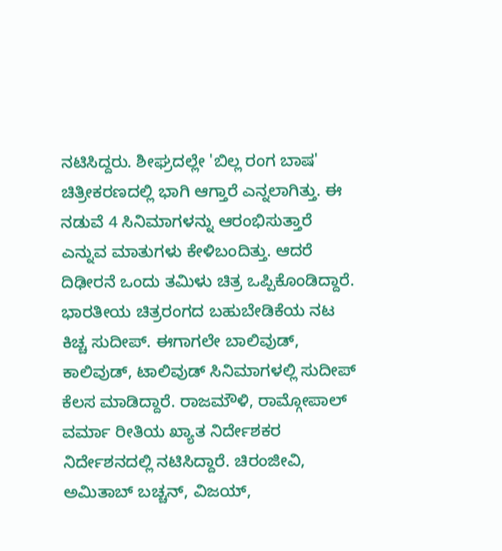ನಟಿಸಿದ್ದರು. ಶೀಘ್ರದಲ್ಲೇ 'ಬಿಲ್ಲ ರಂಗ ಬಾಷ' ಚಿತ್ರೀಕರಣದಲ್ಲಿ ಭಾಗಿ ಆಗ್ತಾರೆ ಎನ್ನಲಾಗಿತ್ತು. ಈ ನಡುವೆ 4 ಸಿನಿಮಾಗಳನ್ನು ಆರಂಭಿಸುತ್ತಾರೆ ಎನ್ನುವ ಮಾತುಗಳು ಕೇಳಿಬಂದಿತ್ತು. ಆದರೆ ದಿಢೀರನೆ ಒಂದು ತಮಿಳು ಚಿತ್ರ ಒಪ್ಪಿಕೊಂಡಿದ್ದಾರೆ.
ಭಾರತೀಯ ಚಿತ್ರರಂಗದ ಬಹುಬೇಡಿಕೆಯ ನಟ ಕಿಚ್ಚ ಸುದೀಪ್. ಈಗಾಗಲೇ ಬಾಲಿವುಡ್, ಕಾಲಿವುಡ್, ಟಾಲಿವುಡ್ ಸಿನಿಮಾಗಳಲ್ಲಿ ಸುದೀಪ್ ಕೆಲಸ ಮಾಡಿದ್ದಾರೆ. ರಾಜಮೌಳಿ, ರಾಮ್ಗೋಪಾಲ್ ವರ್ಮಾ ರೀತಿಯ ಖ್ಯಾತ ನಿರ್ದೇಶಕರ ನಿರ್ದೇಶನದಲ್ಲಿ ನಟಿಸಿದ್ದಾರೆ. ಚಿರಂಜೀವಿ, ಅಮಿತಾಬ್ ಬಚ್ಚನ್, ವಿಜಯ್,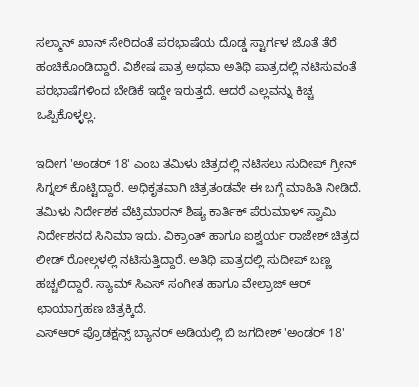ಸಲ್ಮಾನ್ ಖಾನ್ ಸೇರಿದಂತೆ ಪರಭಾಷೆಯ ದೊಡ್ಡ ಸ್ಟಾರ್ಗಳ ಜೊತೆ ತೆರೆ ಹಂಚಿಕೊಂಡಿದ್ದಾರೆ. ವಿಶೇಷ ಪಾತ್ರ ಅಥವಾ ಅತಿಥಿ ಪಾತ್ರದಲ್ಲಿ ನಟಿಸುವಂತೆ ಪರಭಾಷೆಗಳಿಂದ ಬೇಡಿಕೆ ಇದ್ದೇ ಇರುತ್ತದೆ. ಆದರೆ ಎಲ್ಲವನ್ನು ಕಿಚ್ಚ ಒಪ್ಪಿಕೊಳ್ಳಲ್ಲ.

ಇದೀಗ 'ಅಂಡರ್ 18' ಎಂಬ ತಮಿಳು ಚಿತ್ರದಲ್ಲಿ ನಟಿಸಲು ಸುದೀಪ್ ಗ್ರೀನ್ ಸಿಗ್ನಲ್ ಕೊಟ್ಟಿದ್ದಾರೆ. ಅಧಿಕೃತವಾಗಿ ಚಿತ್ರತಂಡವೇ ಈ ಬಗ್ಗೆ ಮಾಹಿತಿ ನೀಡಿದೆ. ತಮಿಳು ನಿರ್ದೇಶಕ ವೆಟ್ರಿಮಾರನ್ ಶಿಷ್ಯ ಕಾರ್ತಿಕ್ ಪೆರುಮಾಳ್ ಸ್ವಾಮಿ ನಿರ್ದೇಶನದ ಸಿನಿಮಾ ಇದು. ವಿಕ್ರಾಂತ್ ಹಾಗೂ ಐಶ್ವರ್ಯ ರಾಜೇಶ್ ಚಿತ್ರದ ಲೀಡ್ ರೋಲ್ಗಳಲ್ಲಿ ನಟಿಸುತ್ತಿದ್ದಾರೆ. ಅತಿಥಿ ಪಾತ್ರದಲ್ಲಿ ಸುದೀಪ್ ಬಣ್ಣ ಹಚ್ಚಲಿದ್ದಾರೆ. ಸ್ಯಾಮ್ ಸಿಎಸ್ ಸಂಗೀತ ಹಾಗೂ ವೇಲ್ರಾಜ್ ಆರ್ ಛಾಯಾಗ್ರಹಣ ಚಿತ್ರಕ್ಕಿದೆ.
ಎಸ್ಆರ್ ಪ್ರೊಡಕ್ಷನ್ಸ್ ಬ್ಯಾನರ್ ಅಡಿಯಲ್ಲಿ ಬಿ ಜಗದೀಶ್ 'ಅಂಡರ್ 18'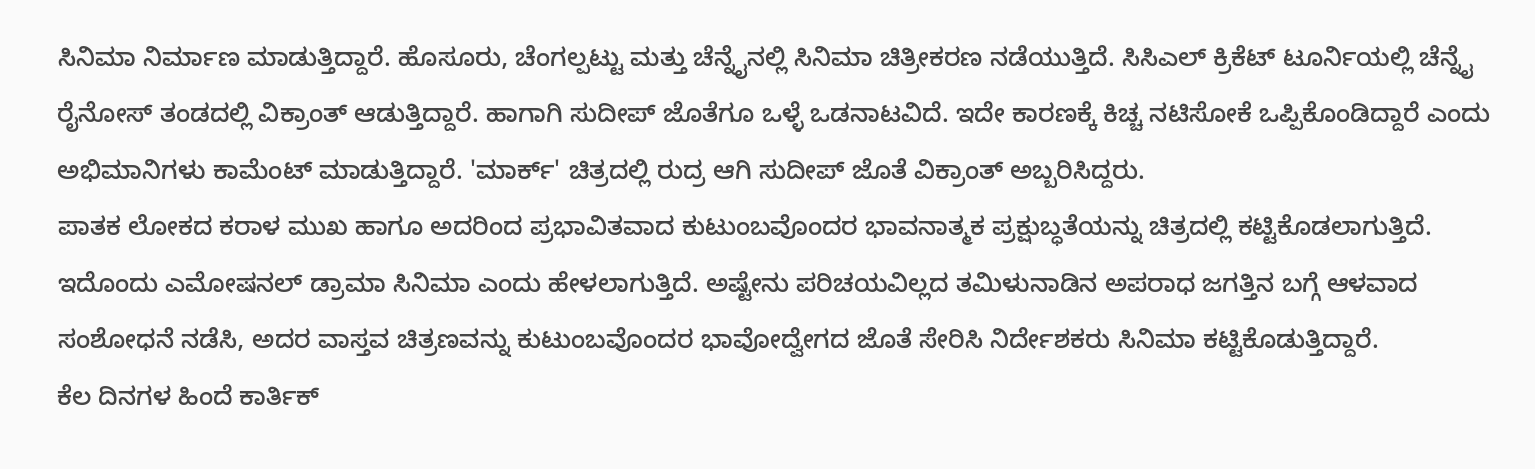ಸಿನಿಮಾ ನಿರ್ಮಾಣ ಮಾಡುತ್ತಿದ್ದಾರೆ. ಹೊಸೂರು, ಚೆಂಗಲ್ಪಟ್ಟು ಮತ್ತು ಚೆನ್ನೈನಲ್ಲಿ ಸಿನಿಮಾ ಚಿತ್ರೀಕರಣ ನಡೆಯುತ್ತಿದೆ. ಸಿಸಿಎಲ್ ಕ್ರಿಕೆಟ್ ಟೂರ್ನಿಯಲ್ಲಿ ಚೆನ್ನೈ ರೈನೋಸ್ ತಂಡದಲ್ಲಿ ವಿಕ್ರಾಂತ್ ಆಡುತ್ತಿದ್ದಾರೆ. ಹಾಗಾಗಿ ಸುದೀಪ್ ಜೊತೆಗೂ ಒಳ್ಳೆ ಒಡನಾಟವಿದೆ. ಇದೇ ಕಾರಣಕ್ಕೆ ಕಿಚ್ಚ ನಟಿಸೋಕೆ ಒಪ್ಪಿಕೊಂಡಿದ್ದಾರೆ ಎಂದು ಅಭಿಮಾನಿಗಳು ಕಾಮೆಂಟ್ ಮಾಡುತ್ತಿದ್ದಾರೆ. 'ಮಾರ್ಕ್' ಚಿತ್ರದಲ್ಲಿ ರುದ್ರ ಆಗಿ ಸುದೀಪ್ ಜೊತೆ ವಿಕ್ರಾಂತ್ ಅಬ್ಬರಿಸಿದ್ದರು.
ಪಾತಕ ಲೋಕದ ಕರಾಳ ಮುಖ ಹಾಗೂ ಅದರಿಂದ ಪ್ರಭಾವಿತವಾದ ಕುಟುಂಬವೊಂದರ ಭಾವನಾತ್ಮಕ ಪ್ರಕ್ಷುಬ್ಧತೆಯನ್ನು ಚಿತ್ರದಲ್ಲಿ ಕಟ್ಟಿಕೊಡಲಾಗುತ್ತಿದೆ. ಇದೊಂದು ಎಮೋಷನಲ್ ಡ್ರಾಮಾ ಸಿನಿಮಾ ಎಂದು ಹೇಳಲಾಗುತ್ತಿದೆ. ಅಷ್ಟೇನು ಪರಿಚಯವಿಲ್ಲದ ತಮಿಳುನಾಡಿನ ಅಪರಾಧ ಜಗತ್ತಿನ ಬಗ್ಗೆ ಆಳವಾದ ಸಂಶೋಧನೆ ನಡೆಸಿ, ಅದರ ವಾಸ್ತವ ಚಿತ್ರಣವನ್ನು ಕುಟುಂಬವೊಂದರ ಭಾವೋದ್ವೇಗದ ಜೊತೆ ಸೇರಿಸಿ ನಿರ್ದೇಶಕರು ಸಿನಿಮಾ ಕಟ್ಟಿಕೊಡುತ್ತಿದ್ದಾರೆ.
ಕೆಲ ದಿನಗಳ ಹಿಂದೆ ಕಾರ್ತಿಕ್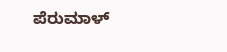ಪೆರುಮಾಳ್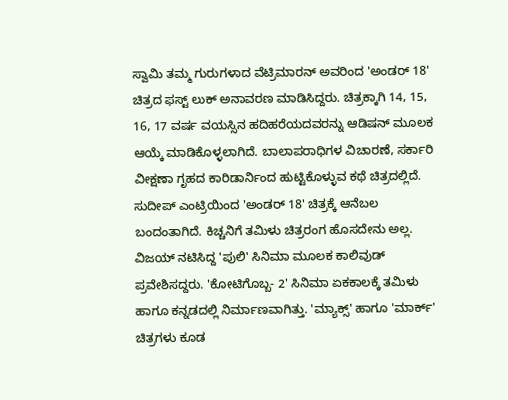ಸ್ವಾಮಿ ತಮ್ಮ ಗುರುಗಳಾದ ವೆಟ್ರಿಮಾರನ್ ಅವರಿಂದ 'ಅಂಡರ್ 18' ಚಿತ್ರದ ಫಸ್ಟ್ ಲುಕ್ ಅನಾವರಣ ಮಾಡಿಸಿದ್ದರು. ಚಿತ್ರಕ್ಕಾಗಿ 14, 15, 16, 17 ವರ್ಷ ವಯಸ್ಸಿನ ಹದಿಹರೆಯದವರನ್ನು ಆಡಿಷನ್ ಮೂಲಕ ಆಯ್ಕೆ ಮಾಡಿಕೊಳ್ಳಲಾಗಿದೆ. ಬಾಲಾಪರಾಧಿಗಳ ವಿಚಾರಣೆ, ಸರ್ಕಾರಿ ವೀಕ್ಷಣಾ ಗೃಹದ ಕಾರಿಡಾರ್ನಿಂದ ಹುಟ್ಟಿಕೊಳ್ಳುವ ಕಥೆ ಚಿತ್ರದಲ್ಲಿದೆ.
ಸುದೀಪ್ ಎಂಟ್ರಿಯಿಂದ 'ಅಂಡರ್ 18' ಚಿತ್ರಕ್ಕೆ ಆನೆಬಲ ಬಂದಂತಾಗಿದೆ. ಕಿಚ್ಚನಿಗೆ ತಮಿಳು ಚಿತ್ರರಂಗ ಹೊಸದೇನು ಅಲ್ಲ. ವಿಜಯ್ ನಟಿಸಿದ್ದ 'ಪುಲಿ' ಸಿನಿಮಾ ಮೂಲಕ ಕಾಲಿವುಡ್ ಪ್ರವೇಶಿಸದ್ದರು. 'ಕೋಟಿಗೊಬ್ಬ- 2' ಸಿನಿಮಾ ಏಕಕಾಲಕ್ಕೆ ತಮಿಳು ಹಾಗೂ ಕನ್ನಡದಲ್ಲಿ ನಿರ್ಮಾಣವಾಗಿತ್ತು. 'ಮ್ಯಾಕ್ಸ್' ಹಾಗೂ 'ಮಾರ್ಕ್' ಚಿತ್ರಗಳು ಕೂಡ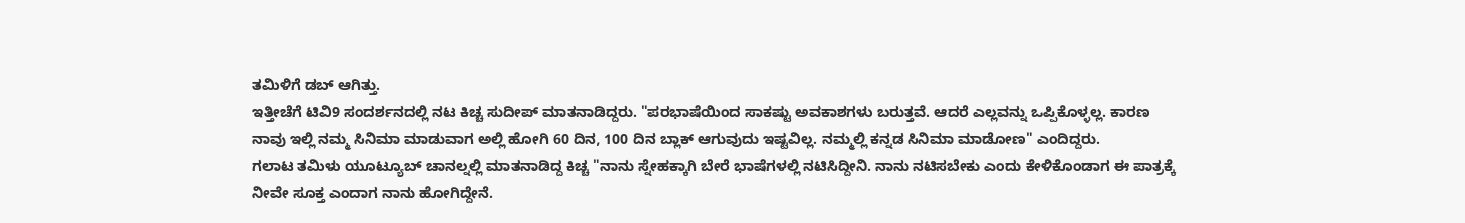ತಮಿಳಿಗೆ ಡಬ್ ಆಗಿತ್ತು.
ಇತ್ತೀಚೆಗೆ ಟಿವಿ9 ಸಂದರ್ಶನದಲ್ಲಿ ನಟ ಕಿಚ್ಚ ಸುದೀಪ್ ಮಾತನಾಡಿದ್ದರು. "ಪರಭಾಷೆಯಿಂದ ಸಾಕಷ್ಟು ಅವಕಾಶಗಳು ಬರುತ್ತವೆ. ಆದರೆ ಎಲ್ಲವನ್ನು ಒಪ್ಪಿಕೊಳ್ಳಲ್ಲ. ಕಾರಣ ನಾವು ಇಲ್ಲಿ ನಮ್ಮ ಸಿನಿಮಾ ಮಾಡುವಾಗ ಅಲ್ಲಿ ಹೋಗಿ 60 ದಿನ, 100 ದಿನ ಬ್ಲಾಕ್ ಆಗುವುದು ಇಷ್ಟವಿಲ್ಲ. ನಮ್ಮಲ್ಲಿ ಕನ್ನಡ ಸಿನಿಮಾ ಮಾಡೋಣ" ಎಂದಿದ್ದರು.
ಗಲಾಟ ತಮಿಳು ಯೂಟ್ಯೂಬ್ ಚಾನಲ್ನಲ್ಲಿ ಮಾತನಾಡಿದ್ದ ಕಿಚ್ಚ "ನಾನು ಸ್ನೇಹಕ್ಕಾಗಿ ಬೇರೆ ಭಾಷೆಗಳಲ್ಲಿ ನಟಿಸಿದ್ದೀನಿ. ನಾನು ನಟಿಸಬೇಕು ಎಂದು ಕೇಳಿಕೊಂಡಾಗ ಈ ಪಾತ್ರಕ್ಕೆ ನೀವೇ ಸೂಕ್ತ ಎಂದಾಗ ನಾನು ಹೋಗಿದ್ದೇನೆ.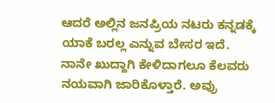ಆದರೆ ಅಲ್ಲಿನ ಜನಪ್ರಿಯ ನಟರು ಕನ್ನಡಕ್ಕೆ ಯಾಕೆ ಬರಲ್ಲ ಎನ್ನುವ ಬೇಸರ ಇದೆ. ನಾನೇ ಖುದ್ದಾಗಿ ಕೇಳಿದಾಗಲೂ ಕೆಲವರು ನಯವಾಗಿ ಜಾರಿಕೊಳ್ತಾರೆ. ಅವ್ರು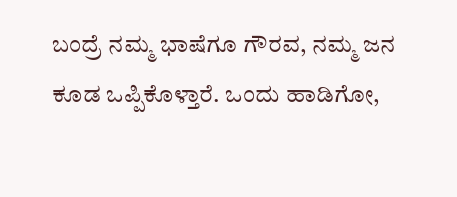ಬಂದ್ರೆ ನಮ್ಮ ಭಾಷೆಗೂ ಗೌರವ, ನಮ್ಮ ಜನ ಕೂಡ ಒಪ್ಪಿಕೊಳ್ತಾರೆ. ಒಂದು ಹಾಡಿಗೋ,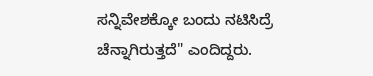ಸನ್ನಿವೇಶಕ್ಕೋ ಬಂದು ನಟಿಸಿದ್ರೆ ಚೆನ್ನಾಗಿರುತ್ತದೆ" ಎಂದಿದ್ದರು.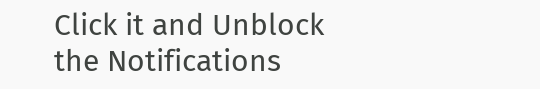Click it and Unblock the Notifications